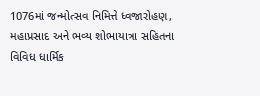1076માં જન્મોત્સવ નિમિત્તે ધ્વજારોહણ, મહાપ્રસાદ અને ભવ્ય શોભાયાત્રા સહિતના વિવિધ ધાર્મિક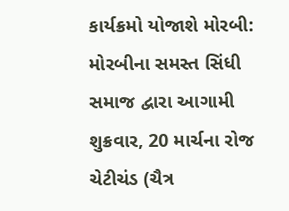કાર્યક્રમો યોજાશે મોરબી: મોરબીના સમસ્ત સિંધી સમાજ દ્વારા આગામી શુક્રવાર, 20 માર્ચના રોજ ચેટીચંડ (ચૈત્ર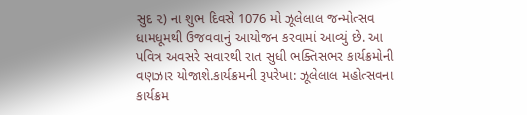સુદ ૨) ના શુભ દિવસે 1076 મો ઝૂલેલાલ જન્મોત્સવ ધામધૂમથી ઉજવવાનું આયોજન કરવામાં આવ્યું છે. આ પવિત્ર અવસરે સવારથી રાત સુધી ભક્તિસભર કાર્યક્રમોની વણઝાર યોજાશે.કાર્યક્રમની રૂપરેખા: ઝૂલેલાલ મહોત્સવના કાર્યક્રમ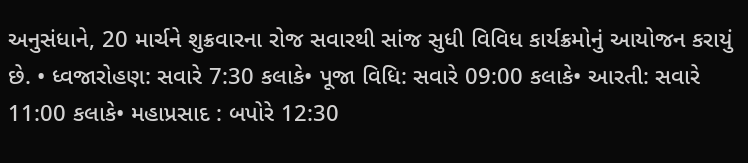અનુસંધાને, 20 માર્ચને શુક્રવારના રોજ સવારથી સાંજ સુધી વિવિધ કાર્યક્રમોનું આયોજન કરાયું છે. • ધ્વજારોહણ: સવારે 7:30 કલાકે• પૂજા વિધિ: સવારે 09:00 કલાકે• આરતી: સવારે 11:00 કલાકે• મહાપ્રસાદ : બપોરે 12:30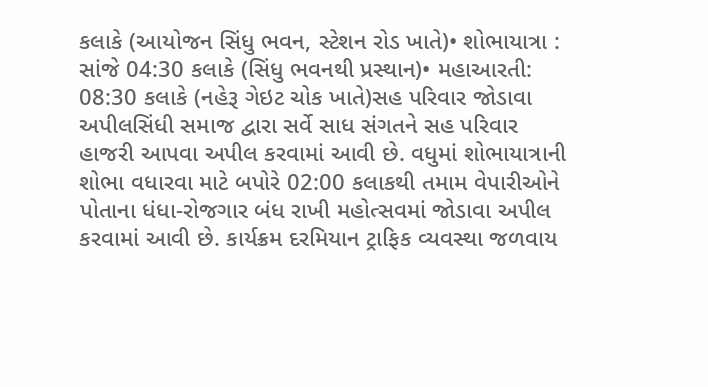કલાકે (આયોજન સિંધુ ભવન, સ્ટેશન રોડ ખાતે)• શોભાયાત્રા : સાંજે 04:30 કલાકે (સિંધુ ભવનથી પ્રસ્થાન)• મહાઆરતી: 08:30 કલાકે (નહેરૂ ગેઇટ ચોક ખાતે)સહ પરિવાર જોડાવા અપીલસિંધી સમાજ દ્વારા સર્વે સાધ સંગતને સહ પરિવાર હાજરી આપવા અપીલ કરવામાં આવી છે. વધુમાં શોભાયાત્રાની શોભા વધારવા માટે બપોરે 02:00 કલાકથી તમામ વેપારીઓને પોતાના ધંધા-રોજગાર બંધ રાખી મહોત્સવમાં જોડાવા અપીલ કરવામાં આવી છે. કાર્યક્રમ દરમિયાન ટ્રાફિક વ્યવસ્થા જળવાય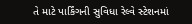તે માટે પાર્કિંગની સુવિધા રેલ્વે સ્ટેશનમાં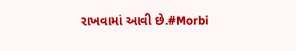રાખવામાં આવી છે.#Morbi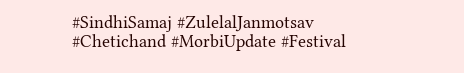#SindhiSamaj #ZulelalJanmotsav #Chetichand #MorbiUpdate #Festival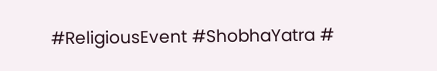#ReligiousEvent #ShobhaYatra #